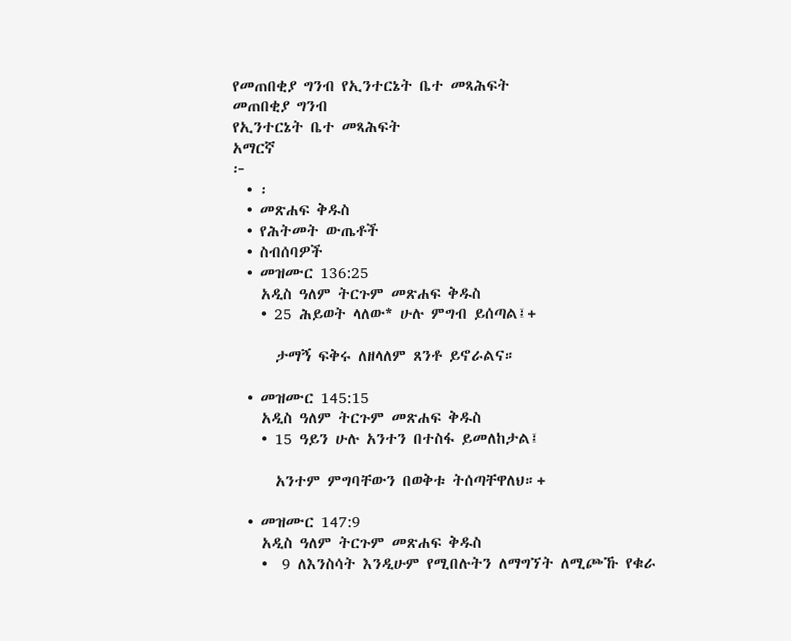የመጠበቂያ ግንብ የኢንተርኔት ቤተ መጻሕፍት
መጠበቂያ ግንብ
የኢንተርኔት ቤተ መጻሕፍት
አማርኛ
፦
  • ፡
  • መጽሐፍ ቅዱስ
  • የሕትመት ውጤቶች
  • ስብሰባዎች
  • መዝሙር 136:25
    አዲስ ዓለም ትርጉም መጽሐፍ ቅዱስ
    • 25 ሕይወት ላለው* ሁሉ ምግብ ይሰጣል፤+

      ታማኝ ፍቅሩ ለዘላለም ጸንቶ ይኖራልና።

  • መዝሙር 145:15
    አዲስ ዓለም ትርጉም መጽሐፍ ቅዱስ
    • 15 ዓይን ሁሉ አንተን በተስፋ ይመለከታል፤

      አንተም ምግባቸውን በወቅቱ ትሰጣቸዋለህ።+

  • መዝሙር 147:9
    አዲስ ዓለም ትርጉም መጽሐፍ ቅዱስ
    •  9 ለእንስሳት እንዲሁም የሚበሉትን ለማግኘት ለሚጮኹ የቁራ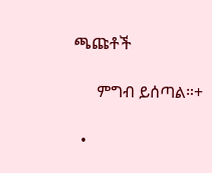ጫጩቶች

      ምግብ ይሰጣል።+

  •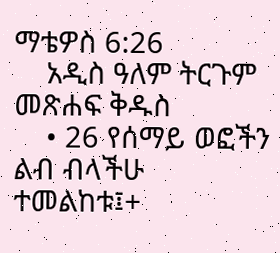ማቴዎስ 6:26
    አዲስ ዓለም ትርጉም መጽሐፍ ቅዱስ
    • 26 የሰማይ ወፎችን ልብ ብላችሁ ተመልከቱ፤+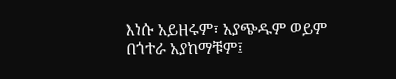እነሱ አይዘሩም፣ አያጭዱም ወይም በጎተራ አያከማቹም፤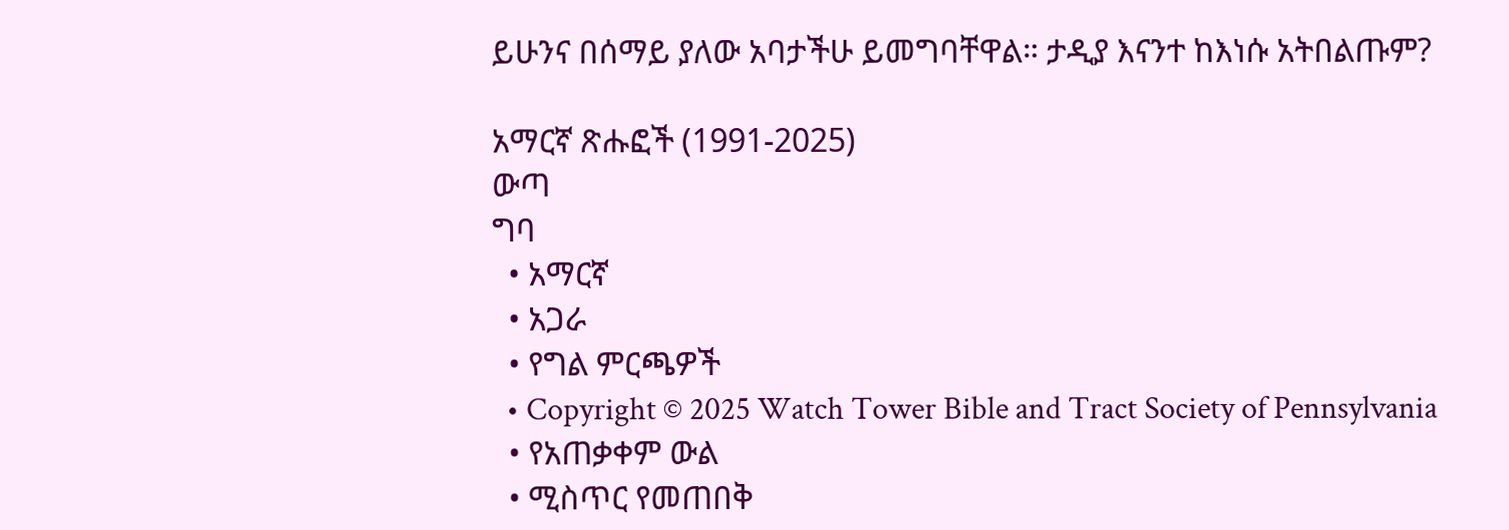ይሁንና በሰማይ ያለው አባታችሁ ይመግባቸዋል። ታዲያ እናንተ ከእነሱ አትበልጡም?

አማርኛ ጽሑፎች (1991-2025)
ውጣ
ግባ
  • አማርኛ
  • አጋራ
  • የግል ምርጫዎች
  • Copyright © 2025 Watch Tower Bible and Tract Society of Pennsylvania
  • የአጠቃቀም ውል
  • ሚስጥር የመጠበቅ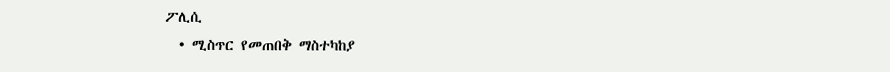ፖሊሲ
  • ሚስጥር የመጠበቅ ማስተካከያ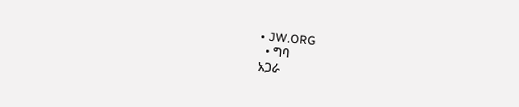• JW.ORG
  • ግባ
አጋራ